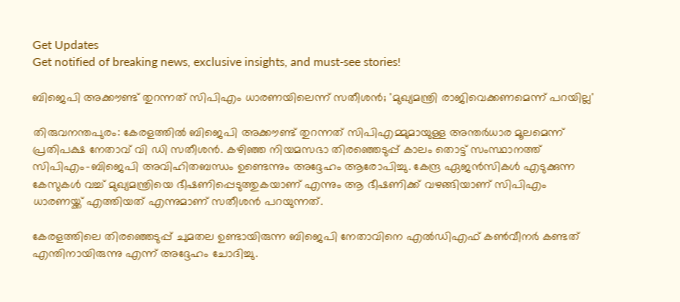Get Updates
Get notified of breaking news, exclusive insights, and must-see stories!

ബിജെപി അക്കൗണ്ട് തുറന്നത് സിപിഎം ധാരണയിലെന്ന് സതീശന്‍; 'മുഖ്യമന്ത്രി രാജിവെക്കണമെന്ന് പറയില്ല'

തിരുവനന്തപുരം: കേരളത്തില്‍ ബിജെപി അക്കൗണ്ട് തുറന്നത് സിപിഎമ്മുമായുള്ള അന്തര്‍ധാര മൂലമെന്ന് പ്രതിപക്ഷ നേതാവ് വി ഡി സതീശന്‍. കഴിഞ്ഞ നിയമസഭാ തിരഞ്ഞെടുപ്പ് കാലം തൊട്ട് സംസ്ഥാനത്ത് സിപിഎം-ബിജെപി അവിഹിതബന്ധം ഉണ്ടെന്നും അദ്ദേഹം ആരോപിച്ചു. കേന്ദ്ര ഏജന്‍സികള്‍ എടുക്കുന്ന കേസുകള്‍ വച്ച് മുഖ്യമന്ത്രിയെ ഭീഷണിപ്പെടുത്തുകയാണ് എന്നും ആ ഭീഷണിക്ക് വഴങ്ങിയാണ് സിപിഎം ധാരണയ്ക്ക് എത്തിയത് എന്നുമാണ് സതീശന്‍ പറയുന്നത്.

കേരളത്തിലെ തിരഞ്ഞെടുപ്പ് ചുമതല ഉണ്ടായിരുന്ന ബിജെപി നേതാവിനെ എല്‍ഡിഎഫ് കണ്‍വീനര്‍ കണ്ടത് എന്തിനായിരുന്നു എന്ന് അദ്ദേഹം ചോദിച്ചു.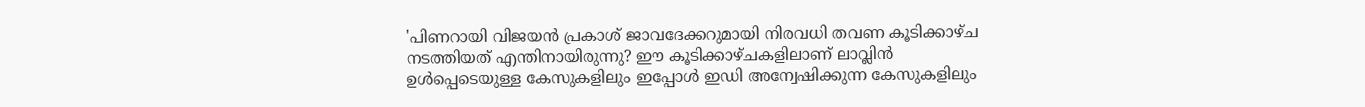'പിണറായി വിജയന്‍ പ്രകാശ് ജാവദേക്കറുമായി നിരവധി തവണ കൂടിക്കാഴ്ച നടത്തിയത് എന്തിനായിരുന്നു? ഈ കൂടിക്കാഴ്ചകളിലാണ് ലാവ്ലിന്‍ ഉള്‍പ്പെടെയുള്ള കേസുകളിലും ഇപ്പോള്‍ ഇഡി അന്വേഷിക്കുന്ന കേസുകളിലും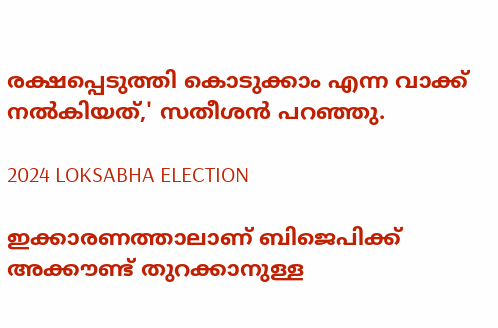രക്ഷപ്പെടുത്തി കൊടുക്കാം എന്ന വാക്ക് നല്‍കിയത്,' സതീശന്‍ പറഞ്ഞു.

2024 LOKSABHA ELECTION

ഇക്കാരണത്താലാണ് ബിജെപിക്ക് അക്കൗണ്ട് തുറക്കാനുള്ള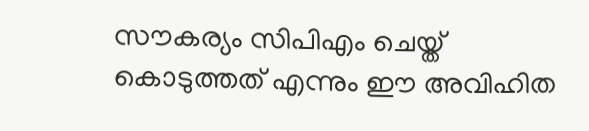സൗകര്യം സിപിഎം ചെയ്ത് കൊടുത്തത് എന്നും ഈ അവിഹിത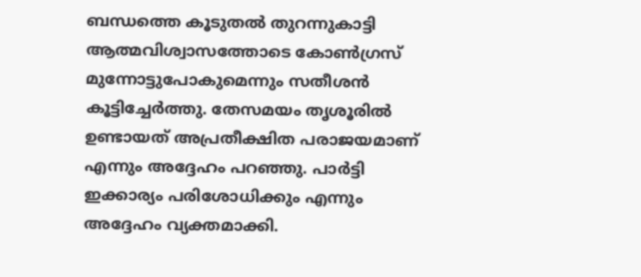ബന്ധത്തെ കൂടുതല്‍ തുറന്നുകാട്ടി ആത്മവിശ്വാസത്തോടെ കോണ്‍ഗ്രസ് മുന്നോട്ടുപോകുമെന്നും സതീശന്‍ കൂട്ടിച്ചേര്‍ത്തു. തേസമയം തൃശൂരില്‍ ഉണ്ടായത് അപ്രതീക്ഷിത പരാജയമാണ് എന്നും അദ്ദേഹം പറഞ്ഞു. പാര്‍ട്ടി ഇക്കാര്യം പരിശോധിക്കും എന്നും അദ്ദേഹം വ്യക്തമാക്കി.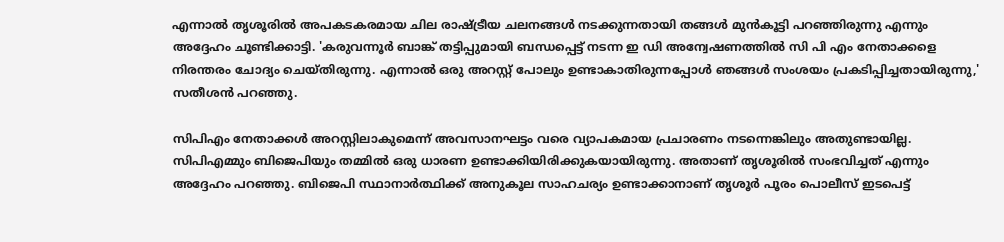എന്നാല്‍ തൃശൂരില്‍ അപകടകരമായ ചില രാഷ്ട്രീയ ചലനങ്ങള്‍ നടക്കുന്നതായി തങ്ങള്‍ മുന്‍കൂട്ടി പറഞ്ഞിരുന്നു എന്നും അദ്ദേഹം ചൂണ്ടിക്കാട്ടി. 'കരുവന്നൂര്‍ ബാങ്ക് തട്ടിപ്പുമായി ബന്ധപ്പെട്ട് നടന്ന ഇ ഡി അന്വേഷണത്തില്‍ സി പി എം നേതാക്കളെ നിരന്തരം ചോദ്യം ചെയ്തിരുന്നു. എന്നാല്‍ ഒരു അറസ്റ്റ് പോലും ഉണ്ടാകാതിരുന്നപ്പോള്‍ ഞങ്ങള്‍ സംശയം പ്രകടിപ്പിച്ചതായിരുന്നു,' സതീശന്‍ പറഞ്ഞു.

സിപിഎം നേതാക്കള്‍ അറസ്റ്റിലാകുമെന്ന് അവസാനഘട്ടം വരെ വ്യാപകമായ പ്രചാരണം നടന്നെങ്കിലും അതുണ്ടായില്ല. സിപിഎമ്മും ബിജെപിയും തമ്മില്‍ ഒരു ധാരണ ഉണ്ടാക്കിയിരിക്കുകയായിരുന്നു. അതാണ് തൃശൂരില്‍ സംഭവിച്ചത് എന്നും അദ്ദേഹം പറഞ്ഞു. ബിജെപി സ്ഥാനാര്‍ത്ഥിക്ക് അനുകൂല സാഹചര്യം ഉണ്ടാക്കാനാണ് തൃശൂര്‍ പൂരം പൊലീസ് ഇടപെട്ട്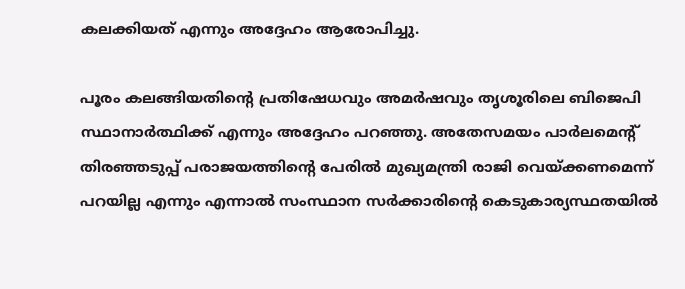കലക്കിയത് എന്നും അദ്ദേഹം ആരോപിച്ചു.

പൂരം കലങ്ങിയതിന്റെ പ്രതിഷേധവും അമര്‍ഷവും തൃശൂരിലെ ബിജെപി സ്ഥാനാര്‍ത്ഥിക്ക് എന്നും അദ്ദേഹം പറഞ്ഞു. അതേസമയം പാര്‍ലമെന്റ് തിരഞ്ഞടുപ്പ് പരാജയത്തിന്റെ പേരില്‍ മുഖ്യമന്ത്രി രാജി വെയ്ക്കണമെന്ന് പറയില്ല എന്നും എന്നാല്‍ സംസ്ഥാന സര്‍ക്കാരിന്റെ കെടുകാര്യസ്ഥതയില്‍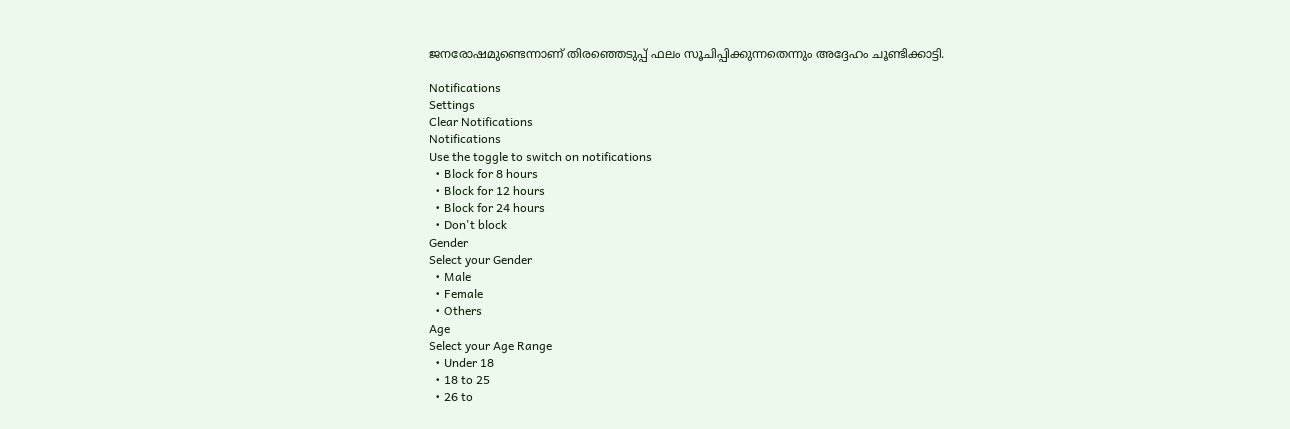ജനരോഷമുണ്ടെന്നാണ് തിരഞ്ഞെടുപ്പ് ഫലം സൂചിപ്പിക്കുന്നതെന്നും അദ്ദേഹം ചൂണ്ടിക്കാട്ടി.

Notifications
Settings
Clear Notifications
Notifications
Use the toggle to switch on notifications
  • Block for 8 hours
  • Block for 12 hours
  • Block for 24 hours
  • Don't block
Gender
Select your Gender
  • Male
  • Female
  • Others
Age
Select your Age Range
  • Under 18
  • 18 to 25
  • 26 to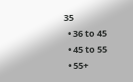35
  • 36 to 45
  • 45 to 55
  • 55+